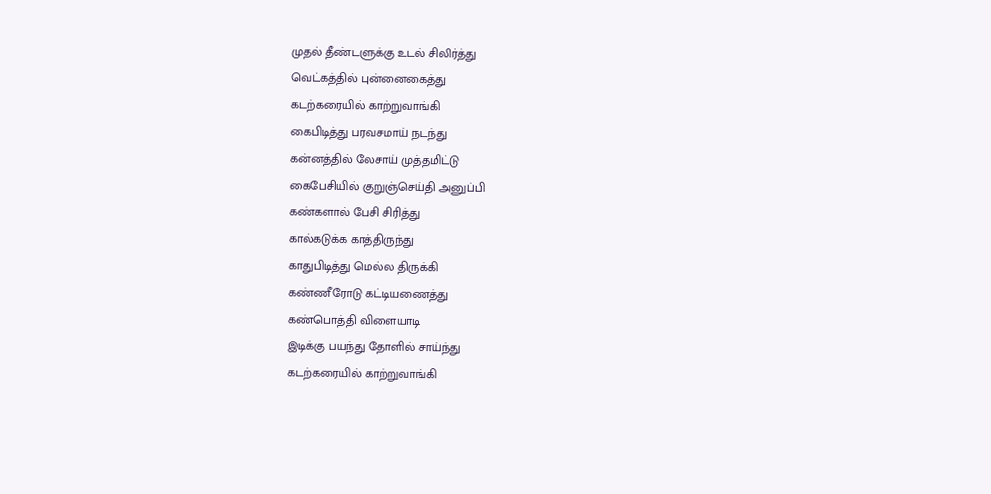முதல் தீண்டளுக்கு உடல் சிலிர்த்து
வெட்கத்தில் புன்னைகைத்து
கடற்கரையில் காற்றுவாங்கி
கைபிடித்து பரவசமாய் நடந்து
கன்னத்தில் லேசாய் முத்தமிட்டு
கைபேசியில் குறுஞ்செய்தி அனுப்பி
கண்களால் பேசி சிரித்து
கால்கடுக்க காத்திருந்து
காதுபிடித்து மெல்ல திருக்கி
கண்ணீரோடு கட்டியணைத்து
கண்பொத்தி விளையாடி
இடிக்கு பயந்து தோளில் சாய்ந்து
கடற்கரையில் காற்றுவாங்கி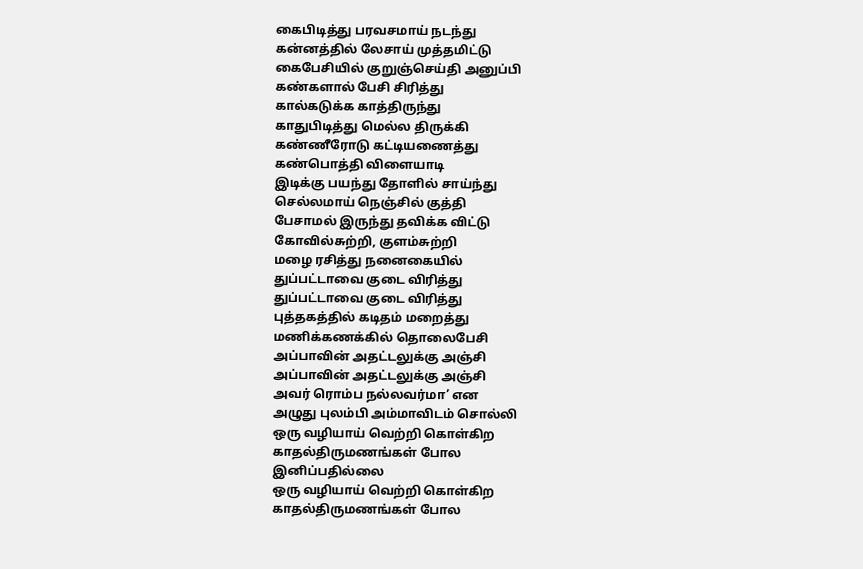கைபிடித்து பரவசமாய் நடந்து
கன்னத்தில் லேசாய் முத்தமிட்டு
கைபேசியில் குறுஞ்செய்தி அனுப்பி
கண்களால் பேசி சிரித்து
கால்கடுக்க காத்திருந்து
காதுபிடித்து மெல்ல திருக்கி
கண்ணீரோடு கட்டியணைத்து
கண்பொத்தி விளையாடி
இடிக்கு பயந்து தோளில் சாய்ந்து
செல்லமாய் நெஞ்சில் குத்தி
பேசாமல் இருந்து தவிக்க விட்டு
கோவில்சுற்றி, குளம்சுற்றி
மழை ரசித்து நனைகையில்
துப்பட்டாவை குடை விரித்து
துப்பட்டாவை குடை விரித்து
புத்தகத்தில் கடிதம் மறைத்து
மணிக்கணக்கில் தொலைபேசி
அப்பாவின் அதட்டலுக்கு அஞ்சி
அப்பாவின் அதட்டலுக்கு அஞ்சி
அவர் ரொம்ப நல்லவர்மா’ என
அழுது புலம்பி அம்மாவிடம் சொல்லி
ஒரு வழியாய் வெற்றி கொள்கிற
காதல்திருமணங்கள் போல
இனிப்பதில்லை
ஒரு வழியாய் வெற்றி கொள்கிற
காதல்திருமணங்கள் போல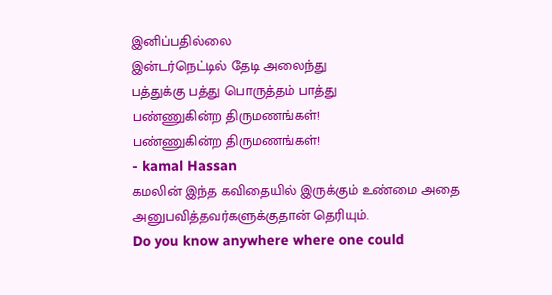இனிப்பதில்லை
இன்டர்நெட்டில் தேடி அலைந்து
பத்துக்கு பத்து பொருத்தம் பாத்து
பண்ணுகின்ற திருமணங்கள்!
பண்ணுகின்ற திருமணங்கள்!
- kamal Hassan
கமலின் இந்த கவிதையில் இருக்கும் உண்மை அதை அனுபவித்தவர்களுக்குதான் தெரியும்.
Do you know anywhere where one could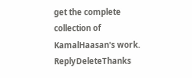get the complete collection of KamalHaasan's work.
ReplyDeleteThanks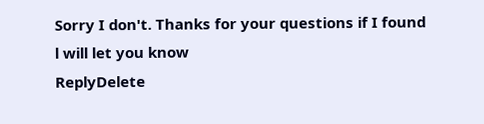Sorry I don't. Thanks for your questions if I found l will let you know
ReplyDelete